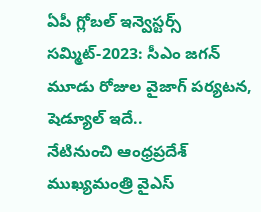ఏపీ గ్లోబల్ ఇన్వెస్టర్స్ సమ్మిట్-2023: సీఎం జగన్ మూడు రోజుల వైజాగ్ పర్యటన, షెడ్యూల్ ఇదే..
నేటినుంచి ఆంధ్రప్రదేశ్ ముఖ్యమంత్రి వైఎస్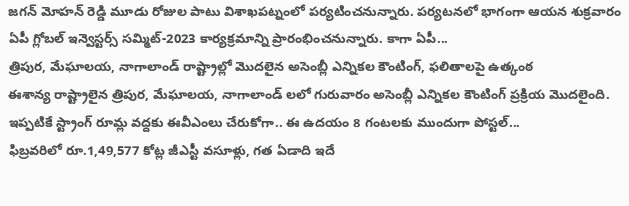జగన్ మోహన్ రెడ్డి మూడు రోజుల పాటు విశాఖపట్నంలో పర్యటించనున్నారు. పర్యటనలో భాగంగా ఆయన శుక్రవారం ఏపీ గ్లోబల్ ఇన్వెస్టర్స్ సమ్మిట్-2023 కార్యక్రమాన్ని ప్రారంభించనున్నారు. కాగా ఏపీ...
త్రిపుర, మేఘాలయ, నాగాలాండ్ రాష్ట్రాల్లో మొదలైన అసెంబ్లీ ఎన్నికల కౌంటింగ్, ఫలితాలపై ఉత్కంఠ
ఈశాన్య రాష్ట్రాలైన త్రిపుర, మేఘాలయ, నాగాలాండ్ లలో గురువారం అసెంబ్లీ ఎన్నికల కౌంటింగ్ ప్రక్రియ మొదలైంది. ఇప్పటికే స్ట్రాంగ్ రూమ్ల వద్దకు ఈవీఎంలు చేరుకోగా.. ఈ ఉదయం 8 గంటలకు ముందుగా పోస్టల్...
ఫిబ్రవరిలో రూ.1,49,577 కోట్ల జీఎస్టీ వసూళ్లు, గత ఏడాది ఇదే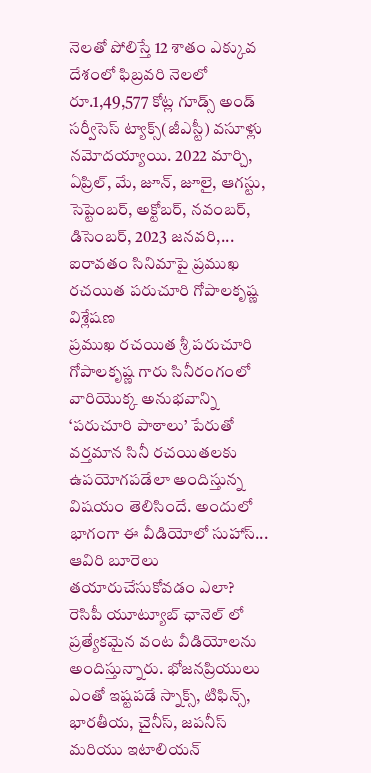నెలతో పోలిస్తే 12 శాతం ఎక్కువ
దేశంలో ఫిబ్రవరి నెలలో రూ.1,49,577 కోట్ల గూడ్స్ అండ్ సర్వీసెస్ ట్యాక్స్(జీఎస్టీ) వసూళ్లు నమోదయ్యాయి. 2022 మార్చి, ఏప్రిల్, మే, జూన్, జూలై, ఆగస్టు, సెప్టెంబర్, అక్టోబర్, నవంబర్, డిసెంబర్, 2023 జనవరి,...
ఐరావతం సినిమాపై ప్రముఖ రచయిత పరుచూరి గోపాలకృష్ణ విశ్లేషణ
ప్రముఖ రచయిత శ్రీ పరుచూరి గోపాలకృష్ణ గారు సినీరంగంలో వారియొక్క అనుభవాన్ని ‘పరుచూరి పాఠాలు’ పేరుతో వర్తమాన సినీ రచయితలకు ఉపయోగపడేలా అందిస్తున్న విషయం తెలిసిందే. అందులో భాగంగా ఈ వీడియోలో సుహాస్...
ఆవిరి బూరెలు తయారుచేసుకోవడం ఎలా?
రెసిపీ యూట్యూబ్ ఛానెల్ లో ప్రత్యేకమైన వంట వీడియోలను అందిస్తున్నారు. భోజనప్రియులు ఎంతో ఇష్టపడే స్నాక్స్, టిఫిన్స్, భారతీయ, చైనీస్, జపనీస్ మరియు ఇటాలియన్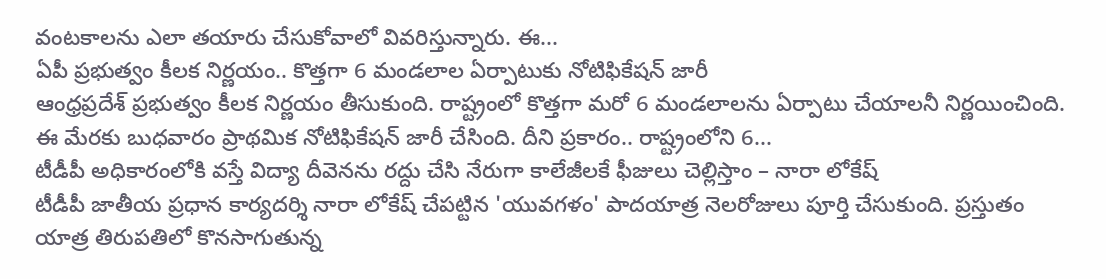వంటకాలను ఎలా తయారు చేసుకోవాలో వివరిస్తున్నారు. ఈ...
ఏపీ ప్రభుత్వం కీలక నిర్ణయం.. కొత్తగా 6 మండలాల ఏర్పాటుకు నోటిఫికేషన్ జారీ
ఆంధ్రప్రదేశ్ ప్రభుత్వం కీలక నిర్ణయం తీసుకుంది. రాష్ట్రంలో కొత్తగా మరో 6 మండలాలను ఏర్పాటు చేయాలనీ నిర్ణయించింది. ఈ మేరకు బుధవారం ప్రాథమిక నోటిఫికేషన్ జారీ చేసింది. దీని ప్రకారం.. రాష్ట్రంలోని 6...
టీడీపీ అధికారంలోకి వస్తే విద్యా దీవెనను రద్దు చేసి నేరుగా కాలేజీలకే ఫీజులు చెల్లిస్తాం – నారా లోకేష్
టీడీపీ జాతీయ ప్రధాన కార్యదర్శి నారా లోకేష్ చేపట్టిన 'యువగళం' పాదయాత్ర నెలరోజులు పూర్తి చేసుకుంది. ప్రస్తుతం యాత్ర తిరుపతిలో కొనసాగుతున్న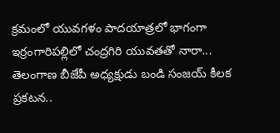క్రమంలో యువగళం పాదయాత్రలో భాగంగా ఇర్రంగారిపల్లిలో చంద్రగిరి యువతతో నారా...
తెలంగాణ బీజేపీ అధ్యక్షుడు బండి సంజయ్ కీలక ప్రకటన..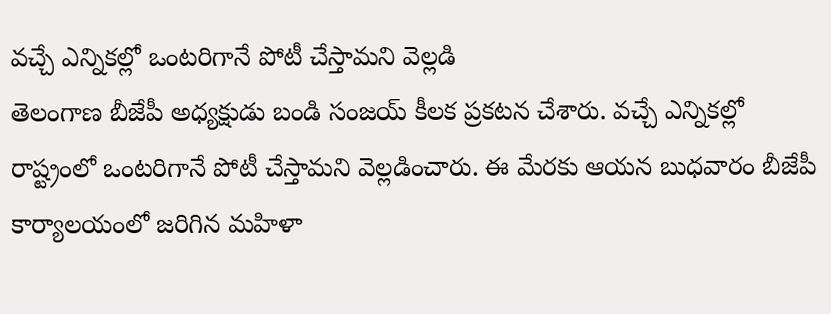వచ్చే ఎన్నికల్లో ఒంటరిగానే పోటీ చేస్తామని వెల్లడి
తెలంగాణ బీజేపీ అధ్యక్షుడు బండి సంజయ్ కీలక ప్రకటన చేశారు. వచ్చే ఎన్నికల్లో రాష్ట్రంలో ఒంటరిగానే పోటీ చేస్తామని వెల్లడించారు. ఈ మేరకు ఆయన బుధవారం బీజేపీ కార్యాలయంలో జరిగిన మహిళా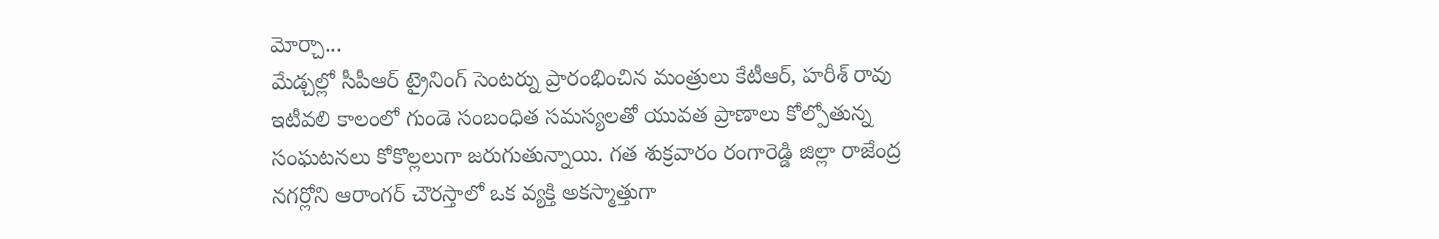మోర్చా...
మేడ్చల్లో సీపీఆర్ ట్రైనింగ్ సెంటర్ను ప్రారంభించిన మంత్రులు కేటీఆర్, హరీశ్ రావు
ఇటీవలి కాలంలో గుండె సంబంధిత సమస్యలతో యువత ప్రాణాలు కోల్పోతున్న సంఘటనలు కోకొల్లలుగా జరుగుతున్నాయి. గత శుక్రవారం రంగారెడ్డి జిల్లా రాజేంద్ర నగర్లోని ఆరాంగర్ చౌరస్తాలో ఒక వ్యక్తి అకస్మాత్తుగా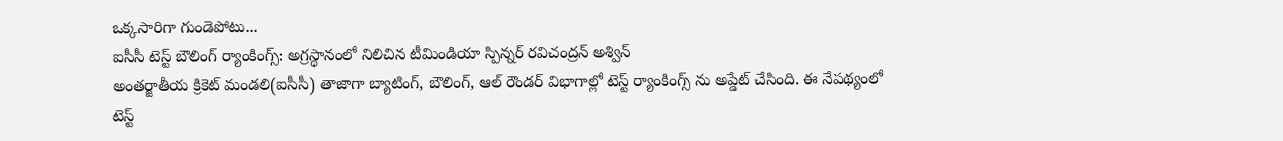ఒక్కసారిగా గుండెపోటు...
ఐసీసీ టెస్ట్ బౌలింగ్ ర్యాంకింగ్స్: అగ్రస్థానంలో నిలిచిన టీమిండియా స్పిన్నర్ రవిచంద్రన్ అశ్విన్
అంతర్జాతీయ క్రికెట్ మండలి(ఐసీసీ) తాజాగా బ్యాటింగ్, బౌలింగ్, ఆల్ రౌండర్ విభాగాల్లో టెస్ట్ ర్యాంకింగ్స్ ను అప్డేట్ చేసింది. ఈ నేపథ్యంలో టెస్ట్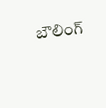బౌలింగ్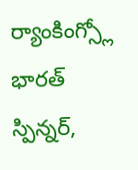ర్యాంకింగ్స్లో భారత్ స్పిన్నర్,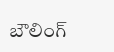బౌలింగ్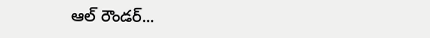ఆల్ రౌండర్...